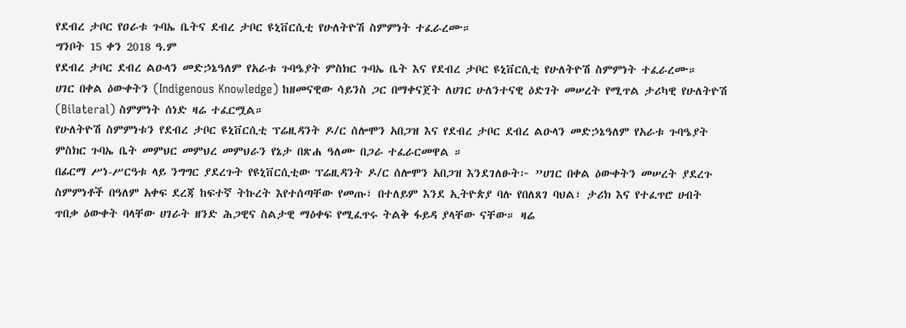የደብረ ታቦር የዐራቱ ጉባኤ ቤትና ደብረ ታቦር ዩኒቨርሲቲ የሁለትዮሽ ስምምነት ተፈራረሙ።
ግንቦት 15 ቀን 2018 ዓ.ም
የደብረ ታቦር ደብረ ልዑላን መድኃኔዓለም የአራቱ ጉባዔያት ምስክር ጉባኤ ቤት እና የደብረ ታቦር ዩኒቨርሲቲ የሁለትዮሽ ስምምነት ተፈራረሙ።
ሀገር በቀል ዕውቀትን (Indigenous Knowledge) ከዘመናዊው ሳይንስ ጋር በማቀናጀት ለሀገር ሁለንተናዊ ዕድገት መሠረት የሚጥል ታሪካዊ የሁለትዮሽ (Bilateral) ስምምነት ሰነድ ዛሬ ተፈርሟል።
የሁለትዮሽ ስምምነቱን የደብረ ታቦር ዩኒቨርሲቲ ፕሬዚዳንት ዶ/ር ሰሎሞን አበጋዝ እና የደብረ ታቦር ደብረ ልዑላን መድኃኔዓለም የአራቱ ጉባዔያት ምስክር ጉባኤ ቤት መምህር መምህረ መምህራን የኔታ በጽሐ ዓለሙ በጋራ ተፈራርመዋል ።
በፊርማ ሥነ-ሥርዓቱ ላይ ንግግር ያደረጉት የዩኒቨርሲቲው ፕሬዚዳንት ዶ/ር ሰሎሞን አበጋዝ እንደገለፁት፦ ”ሀገር በቀል ዕውቀትን መሠረት ያደረጉ ስምምነቶች በዓለም አቀፍ ደረጃ ከፍተኛ ትኩረት እየተሰጣቸው የመጡ፣ በተለይም እንደ ኢትዮጵያ ባሉ የበለጸገ ባህል፣ ታሪክ እና የተፈጥሮ ሀብት ጥበቃ ዕውቀት ባላቸው ሀገራት ዘንድ ሕጋዊና ስልታዊ ማዕቀፍ የሚፈጥሩ ትልቅ ፋይዳ ያላቸው ናቸው። ዛሬ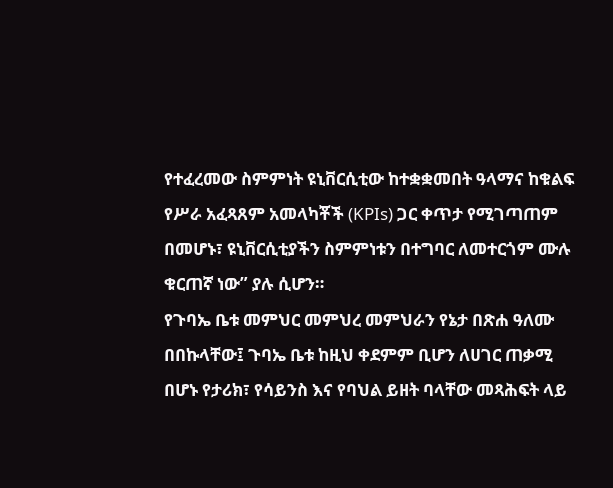የተፈረመው ስምምነት ዩኒቨርሲቲው ከተቋቋመበት ዓላማና ከቁልፍ የሥራ አፈጻጸም አመላካቾች (KPIs) ጋር ቀጥታ የሚገጣጠም በመሆኑ፣ ዩኒቨርሲቲያችን ስምምነቱን በተግባር ለመተርጎም ሙሉ ቁርጠኛ ነው” ያሉ ሲሆን።
የጉባኤ ቤቱ መምህር መምህረ መምህራን የኔታ በጽሐ ዓለሙ በበኩላቸው፤ ጉባኤ ቤቱ ከዚህ ቀደምም ቢሆን ለሀገር ጠቃሚ በሆኑ የታሪክ፣ የሳይንስ እና የባህል ይዘት ባላቸው መጻሕፍት ላይ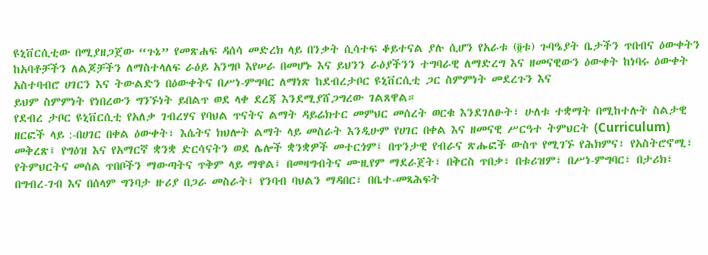ዩኒቨርሲቲው በሚያዘጋጀው “ጉኔ” የመጽሐፍ ዳሰሳ መድረክ ላይ በንቃት ሲሳተፍ ቆይተናል ያሉ ሲሆን የአራቱ (፬ቱ) ጉባዔያት ቤታችን ጥበብና ዕውቀትን ከአባቶቻችን ለልጆቻችን ለማስተላለፍ ራዕይ አንግቦ እየሠራ በመሆኑ እና ይህንን ራዕያችንን ተግባራዊ ለማድረግ እና ዘመናዊውን ዕውቀት ከነባሩ ዕውቀት አስተባብሮ ሀገርን እና ትውልድን በዕውቀትና በሥነ-ምግባር ለማነጽ ከደብረታቦር ዩኒቨርሲቲ ጋር ስምምነት መደረጉን እና
ይህም ስምምነት የነበረውን ግንኙነት ይበልጥ ወደ ላቀ ደረጃ እንደሚያሸጋግረው ገልጸዋል።
የደብረ ታቦር ዩኒቨርሲቲ የአለቃ ገብረሃና የባህል ጥናትና ልማት ዳይሬክተር መምህር መሰረት ወርቁ እንደገለፁት፣ ሁለቱ ተቋማት በሚከተሉት ስልታዊ ዘርፎች ላይ :-በሀገር በቀል ዕውቀት፣ እሴትና ክህሎት ልማት ላይ መስራት እንዲሁም የሀገር በቀል እና ዘመናዊ ሥርዓተ ትምህርት (Curriculum) መቅረጽ፤ የግዕዝ እና የአማርኛ ቋንቋ ድርሳናትን ወደ ሌሎች ቋንቋዎች መተርጎም፤ በጥንታዊ የብራና ጽሑፎች ውስጥ የሚገኙ የሕክምና፣ የአስትሮኖሚ፣ የትምህርትና መሰል ጥበቦችን ማውጣትና ጥቅም ላይ ማዋል፤ በመዛግብትና ሙዚየም ማደራጀት፣ በቅርስ ጥበቃ፣ በቱሪዝም፣ በሥነ-ምግባር፣ በታሪክ፣ በግብረ-ገብ እና በሰላም ግንባታ ዙሪያ በጋራ መስራት፤ የንባብ ባህልን ማዳበር፣ በቤተ-መጻሕፍት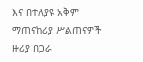እና በተለያዩ አቅም ማጠናከሪያ ሥልጠናዎች ዙሪያ በጋራ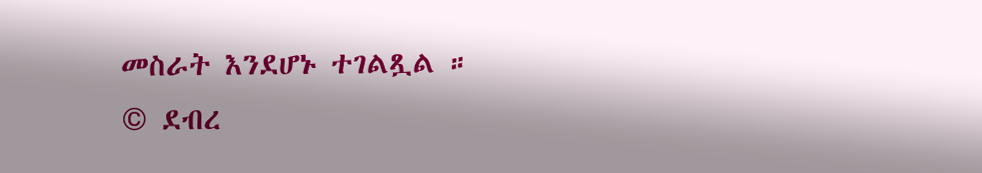መስራት እንደሆኑ ተገልጿል ።
© ደብረ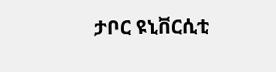ታቦር ዩኒቨርሲቲ